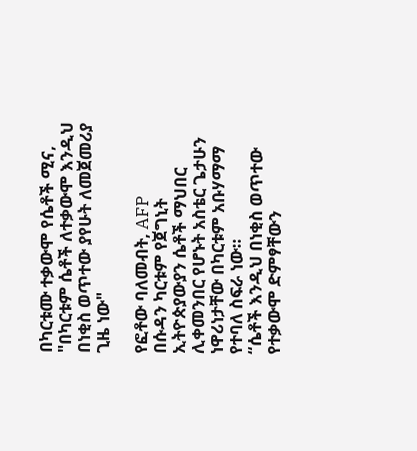በካርቱሙ ተቃውሞ የሴቶች ሚና, "በካርቱም ሴቶች ለተቃውሞ እንዲህ በነቂስ ወጥተው ያየሁት ለመጀመሪያ ጊዜ ነው"

የፎቶው ባለመብት, AFP
በሱዳን ካርቱም የጀግኒት ኢትዮጵያውያን ሴቶች ማህበር ሊቀመንበር የሆኑት አስቴር ጌታሁን ነዋሪነታቸው በካርቱም አቡሃማማ የተባለ ስፍራ ነው።
“ሴቶች እንዲህ በነቂስ ወጥተው የተቃውሞ ድምፃቸውን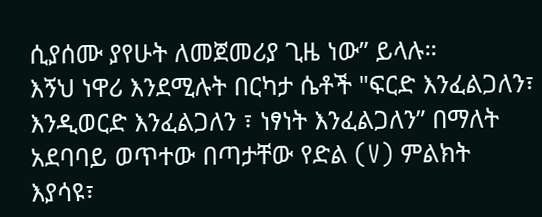ሲያሰሙ ያየሁት ለመጀመሪያ ጊዜ ነው” ይላሉ።
እኝህ ነዋሪ እንደሚሉት በርካታ ሴቶች "ፍርድ እንፈልጋለን፣ እንዲወርድ እንፈልጋለን ፣ ነፃነት እንፈልጋለን” በማለት አደባባይ ወጥተው በጣታቸው የድል (V) ምልክት እያሳዩ፣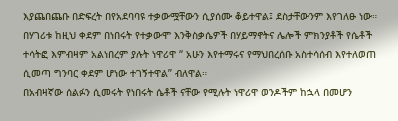እያጨበጨቡ በድፍረት በየአደባባዩ ተቃውሟቸውን ሲያሰሙ ቆይተዋል፤ ደስታቸውንም እየገለፁ ነው።
በሃገሪቱ ከዚህ ቀደም በነበሩት የተቃውሞ እንቅስቃሴዎች በሃይማኖትና ሌሎች ምክንያቶች የሴቶች ተሳትፎ እምብዛም አልነበረም ያሉት ነዋሪዋ “ አሁን እየተማሩና የማህበረሰቡ አስተሳሰብ እየተለወጠ ሲመጣ ግንባር ቀደም ሆነው ተገኝተዋል” ብለዋል።
በአብዛኛው ሰልፉን ሲመሩት የነበሩት ሴቶች ናቸው የሚሉት ነዋሪዋ ወንዶችም ከኋላ በመሆን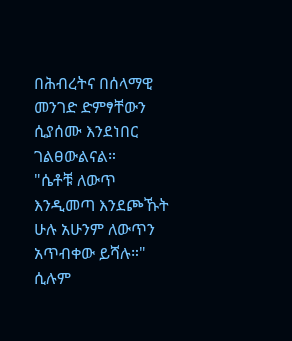በሕብረትና በሰላማዊ መንገድ ድምፃቸውን ሲያሰሙ እንደነበር ገልፀውልናል።
"ሴቶቹ ለውጥ እንዲመጣ እንደጮኹት ሁሉ አሁንም ለውጥን አጥብቀው ይሻሉ።" ሲሉም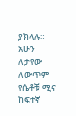ያክላሉ።
አሁን ለታየው ለውጥም የሴቶቹ ሚና ከፍተኛ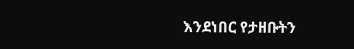እንደነበር የታዘቡትን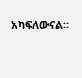አካፍለውናል።